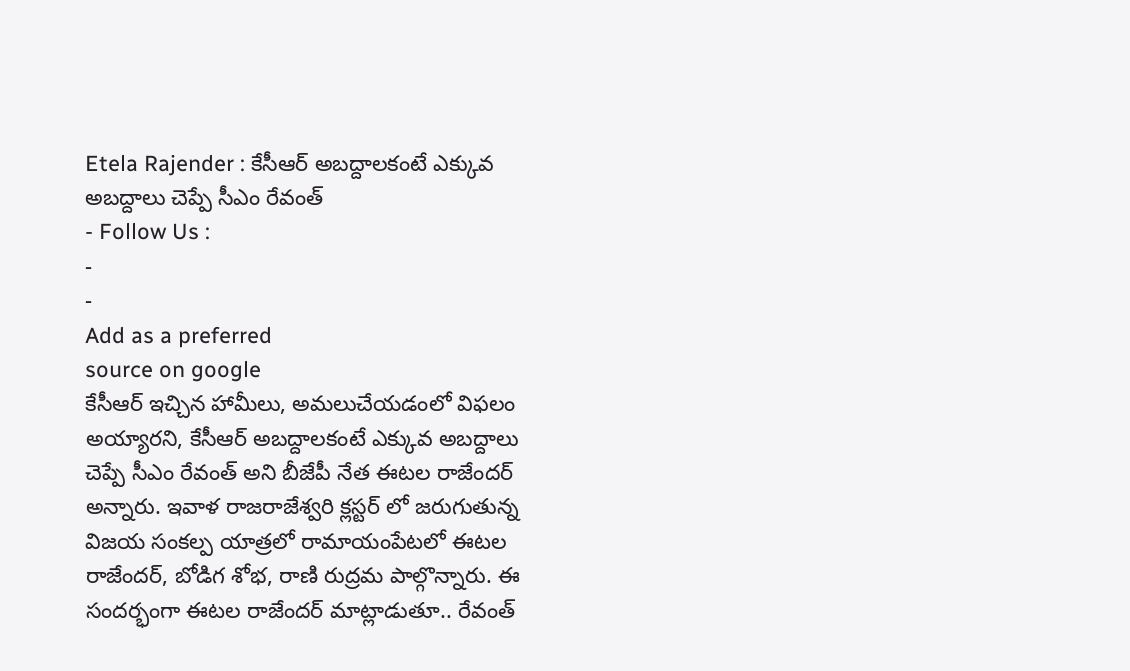Etela Rajender : కేసీఆర్ అబద్దాలకంటే ఎక్కువ అబద్దాలు చెప్పే సీఎం రేవంత్
- Follow Us :
-
-
Add as a preferred
source on google
కేసీఆర్ ఇచ్చిన హామీలు, అమలుచేయడంలో విఫలం అయ్యారని, కేసీఆర్ అబద్దాలకంటే ఎక్కువ అబద్దాలు చెప్పే సీఎం రేవంత్ అని బీజేపీ నేత ఈటల రాజేందర్ అన్నారు. ఇవాళ రాజరాజేశ్వరి క్లస్టర్ లో జరుగుతున్న విజయ సంకల్ప యాత్రలో రామాయంపేటలో ఈటల రాజేందర్, బోడిగ శోభ, రాణి రుద్రమ పాల్గొన్నారు. ఈ సందర్భంగా ఈటల రాజేందర్ మాట్లాడుతూ.. రేవంత్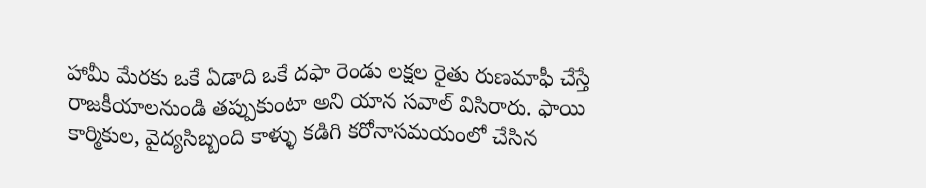హామీ మేరకు ఒకే ఏడాది ఒకే దఫా రెండు లక్షల రైతు రుణమాఫీ చేస్తే రాజకీయాలనుండి తప్పుకుంటా అని యాన సవాల్ విసిరారు. ఫాయి కార్మికుల, వైద్యసిబ్బంది కాళ్ళు కడిగి కరోనాసమయంలో చేసిన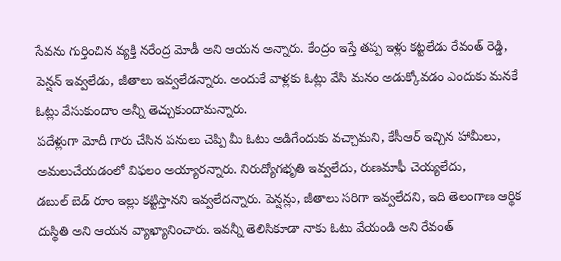సేవను గుర్తించిన వ్యక్తి నరేంద్ర మోడీ అని ఆయన అన్నారు. కేంద్రం ఇస్తే తప్ప ఇళ్లు కట్టలేడు రేవంత్ రెడ్డి, పెన్షన్ ఇవ్వలేడు, జీతాలు ఇవ్వలేడన్నారు. అందుకే వాళ్లకు ఓట్లు వేసి మనం అడుక్కోవడం ఎందుకు మనకే ఓట్లు వేసుకుందాం అన్నీ తెచ్చుకుందామన్నారు.
పదేళ్లుగా మోదీ గారు చేసిన పనులు చెప్పి మీ ఓటు అడిగేందుకు వచ్చామని, కేసీఆర్ ఇచ్చిన హామీలు, అమలుచేయడంలో విఫలం అయ్యారన్నారు. నిరుద్యోగభృతి ఇవ్వలేదు, రుణమాఫీ చెయ్యలేదు,
డబుల్ బెడ్ రూం ఇల్లు కట్టిస్తానని ఇవ్వలేదన్నారు. పెన్షన్లు, జీతాలు సరిగా ఇవ్వలేదని, ఇది తెలంగాణ ఆర్థిక దుస్థితి అని ఆయన వ్యాఖ్యానించారు. ఇవన్నీ తెలిసికూడా నాకు ఓటు వేయండి అని రేవంత్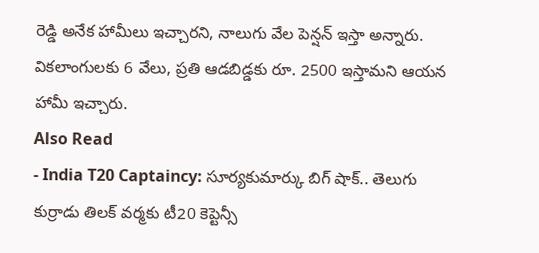రెడ్డి అనేక హామీలు ఇచ్చారని, నాలుగు వేల పెన్షన్ ఇస్తా అన్నారు. వికలాంగులకు 6 వేలు, ప్రతి ఆడబిడ్డకు రూ. 2500 ఇస్తామని ఆయన హామీ ఇచ్చారు.
Also Read
- India T20 Captaincy: సూర్యకుమార్కు బిగ్ షాక్.. తెలుగు కుర్రాడు తిలక్ వర్మకు టీ20 కెప్టెన్సీ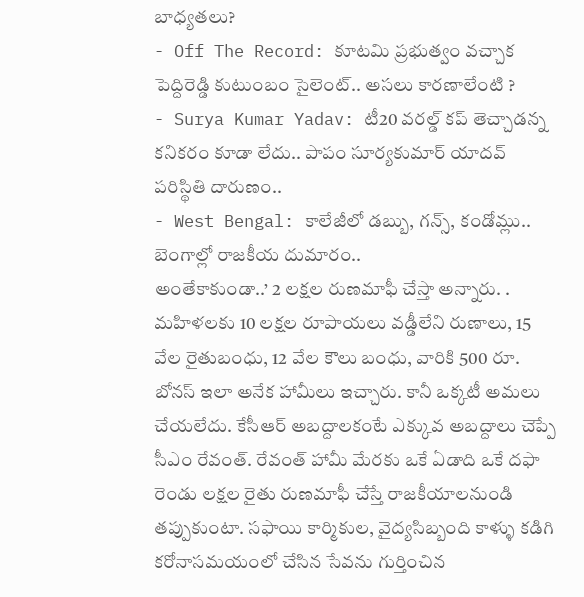బాధ్యతలు?
- Off The Record: కూటమి ప్రభుత్వం వచ్చాక పెద్దిరెడ్డి కుటుంబం సైలెంట్.. అసలు కారణాలేంటి ?
- Surya Kumar Yadav: టీ20 వరల్డ్ కప్ తెచ్చాడన్న కనికరం కూడా లేదు.. పాపం సూర్యకుమార్ యాదవ్ పరిస్థితి దారుణం..
- West Bengal: కాలేజీలో డబ్బు, గన్స్, కండోమ్లు.. బెంగాల్లో రాజకీయ దుమారం..
అంతేకాకుండా..’ 2 లక్షల రుణమాఫీ చేస్తా అన్నారు. . మహిళలకు 10 లక్షల రూపాయలు వడ్డీలేని రుణాలు, 15 వేల రైతుబంధు, 12 వేల కౌలు బంధు, వారికి 500 రూ. బోనస్ ఇలా అనేక హామీలు ఇచ్చారు. కానీ ఒక్కటీ అమలు చేయలేదు. కేసీఆర్ అబద్దాలకంటే ఎక్కువ అబద్దాలు చెప్పే సీఎం రేవంత్. రేవంత్ హామీ మేరకు ఒకే ఏడాది ఒకే దఫా రెండు లక్షల రైతు రుణమాఫీ చేస్తే రాజకీయాలనుండి తప్పుకుంటా. సఫాయి కార్మికుల, వైద్యసిబ్బంది కాళ్ళు కడిగి కరోనాసమయంలో చేసిన సేవను గుర్తించిన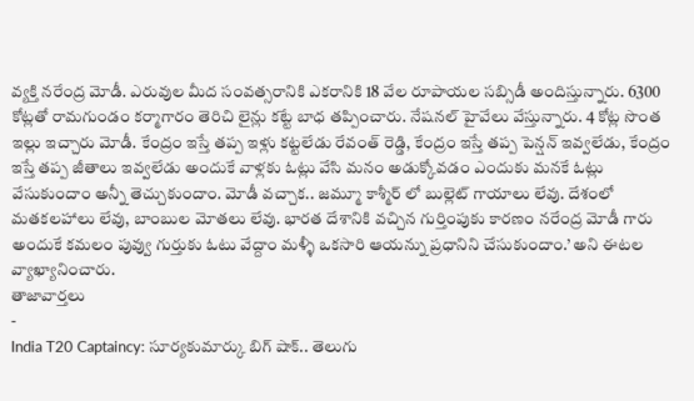వ్యక్తి నరేంద్ర మోడీ. ఎరువుల మీద సంవత్సరానికి ఎకరానికి 18 వేల రూపాయల సబ్సిడీ అందిస్తున్నారు. 6300 కోట్లతో రామగుండం కర్మాగారం తెరిచి లైన్లు కట్టే బాధ తప్పించారు. నేషనల్ హైవేలు వేస్తున్నారు. 4 కోట్ల సొంత ఇల్లు ఇచ్చారు మోడీ. కేంద్రం ఇస్తే తప్ప ఇళ్లు కట్టలేడు రేవంత్ రెడ్డి, కేంద్రం ఇస్తే తప్ప పెన్షన్ ఇవ్వలేడు, కేంద్రం ఇస్తే తప్ప జీతాలు ఇవ్వలేడు అందుకే వాళ్లకు ఓట్లు వేసి మనం అడుక్కోవడం ఎందుకు మనకే ఓట్లు వేసుకుందాం అన్నీ తెచ్చుకుందాం. మోడీ వచ్చాక.. జమ్మూ కాశ్మీర్ లో బుల్లెట్ గాయాలు లేవు. దేశంలో మతకలహాలు లేవు, బాంబుల మోతలు లేవు. భారత దేశానికి వచ్చిన గుర్తింపుకు కారణం నరేంద్ర మోడీ గారు అందుకే కమలం పువ్వు గుర్తుకు ఓటు వేద్దాం మళ్ళీ ఒకసారి ఆయన్ను ప్రధానిని చేసుకుందాం.’ అని ఈటల వ్యాఖ్యానించారు.
తాజావార్తలు
-
India T20 Captaincy: సూర్యకుమార్కు బిగ్ షాక్.. తెలుగు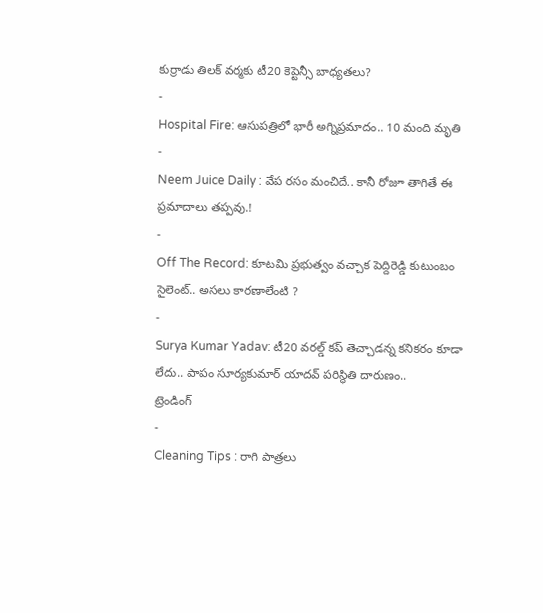కుర్రాడు తిలక్ వర్మకు టీ20 కెప్టెన్సీ బాధ్యతలు?
-
Hospital Fire: ఆసుపత్రిలో భారీ అగ్నిప్రమాదం.. 10 మంది మృతి
-
Neem Juice Daily : వేప రసం మంచిదే.. కానీ రోజూ తాగితే ఈ ప్రమాదాలు తప్పవు.!
-
Off The Record: కూటమి ప్రభుత్వం వచ్చాక పెద్దిరెడ్డి కుటుంబం సైలెంట్.. అసలు కారణాలేంటి ?
-
Surya Kumar Yadav: టీ20 వరల్డ్ కప్ తెచ్చాడన్న కనికరం కూడా లేదు.. పాపం సూర్యకుమార్ యాదవ్ పరిస్థితి దారుణం..
ట్రెండింగ్
-
Cleaning Tips : రాగి పాత్రలు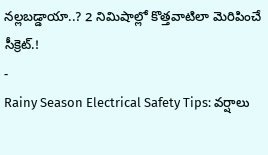నల్లబడ్డాయా..? 2 నిమిషాల్లో కొత్తవాటిలా మెరిపించే సీక్రెట్.!
-
Rainy Season Electrical Safety Tips: వర్షాలు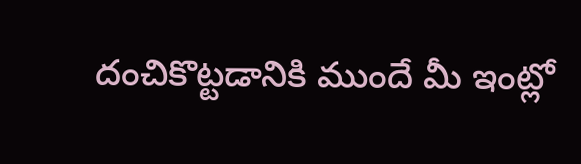దంచికొట్టడానికి ముందే మీ ఇంట్లో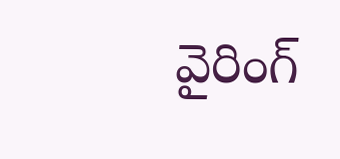వైరింగ్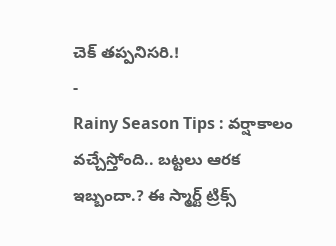చెక్ తప్పనిసరి.!
-
Rainy Season Tips : వర్షాకాలం వచ్చేస్తోంది.. బట్టలు ఆరక ఇబ్బందా.? ఈ స్మార్ట్ ట్రిక్స్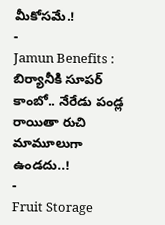మీకోసమే.!
-
Jamun Benefits : బిర్యానీకి సూపర్ కాంబో.. నేరేడు పండ్ల రాయితా రుచి మామూలుగా ఉండదు..!
-
Fruit Storage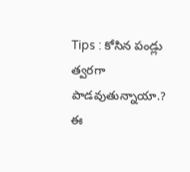Tips : కోసిన పండ్లు త్వరగా పాడవుతున్నాయా.? ఈ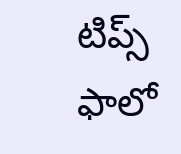టిప్స్ ఫాలో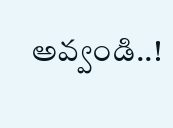అవ్వండి..!